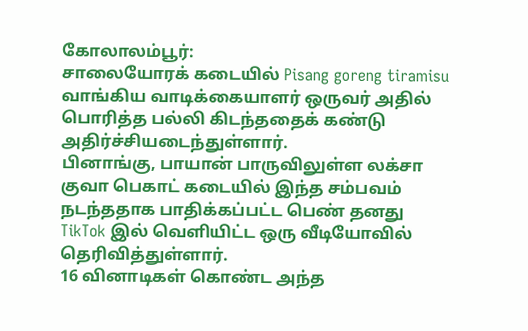கோலாலம்பூர்:
சாலையோரக் கடையில் Pisang goreng tiramisu வாங்கிய வாடிக்கையாளர் ஒருவர் அதில் பொரித்த பல்லி கிடந்ததைக் கண்டு அதிர்ச்சியடைந்துள்ளார்.
பினாங்கு, பாயான் பாருவிலுள்ள லக்சா குவா பெகாட் கடையில் இந்த சம்பவம் நடந்ததாக பாதிக்கப்பட்ட பெண் தனது TikTok இல் வெளியிட்ட ஒரு வீடியோவில் தெரிவித்துள்ளார்.
16 வினாடிகள் கொண்ட அந்த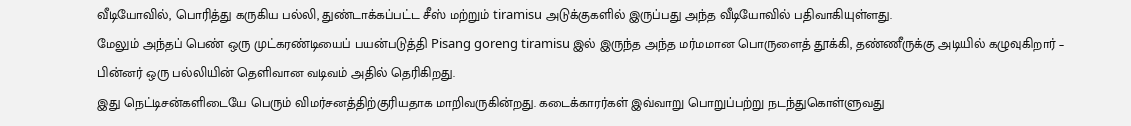வீடியோவில், பொரித்து கருகிய பல்லி, துண்டாக்கப்பட்ட சீஸ் மற்றும் tiramisu அடுக்குகளில் இருப்பது அந்த வீடியோவில் பதிவாகியுள்ளது.
மேலும் அந்தப் பெண் ஒரு முட்கரண்டியைப் பயன்படுத்தி Pisang goreng tiramisu இல் இருந்த அந்த மர்மமான பொருளைத் தூக்கி, தண்ணீருக்கு அடியில் கழுவுகிறார் – பின்னர் ஒரு பல்லியின் தெளிவான வடிவம் அதில் தெரிகிறது.
இது நெட்டிசன்களிடையே பெரும் விமர்சனத்திற்குரியதாக மாறிவருகின்றது. கடைக்காரர்கள் இவ்வாறு பொறுப்பற்று நடந்துகொள்ளுவது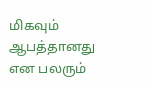மிகவும் ஆபத்தானது என பலரும்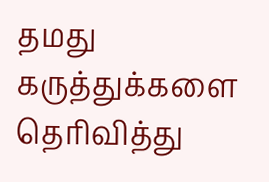தமது கருத்துக்களை தெரிவித்து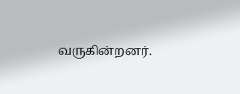வருகின்றனர்.